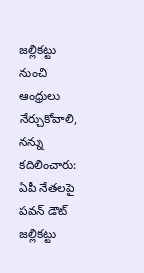జల్లికట్టు నుంచి ఆంధ్రులు నేర్చుకోవాలి, నన్ను కదిలించారు: ఏపీ నేతలపై పవన్ డౌట్
జల్లికట్టు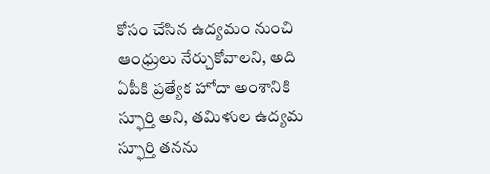కోసం చేసిన ఉద్యమం నుంచి ఆంధ్రులు నేర్చుకోవాలని, అది ఏపీకి ప్రత్యేక హోదా అంశానికి స్ఫూర్తి అని, తమిళుల ఉద్యమ స్ఫూర్తి తనను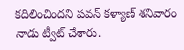కదిలించిందని పవన్ కళ్యాణ్ శనివారం నాడు ట్వీట్ చేశారు.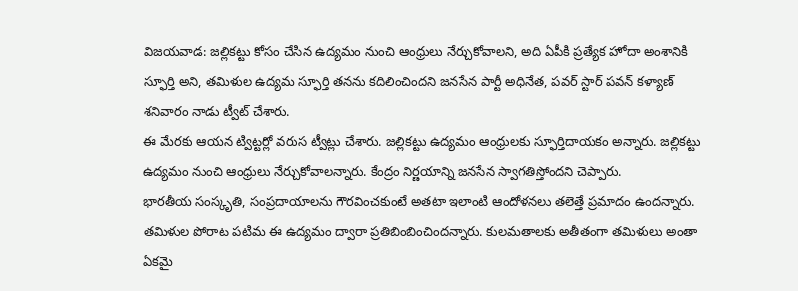విజయవాడ: జల్లికట్టు కోసం చేసిన ఉద్యమం నుంచి ఆంధ్రులు నేర్చుకోవాలని, అది ఏపీకి ప్రత్యేక హోదా అంశానికి స్ఫూర్తి అని, తమిళుల ఉద్యమ స్ఫూర్తి తనను కదిలించిందని జనసేన పార్టీ అధినేత, పవర్ స్టార్ పవన్ కళ్యాణ్ శనివారం నాడు ట్వీట్ చేశారు.
ఈ మేరకు ఆయన ట్విట్టర్లో వరుస ట్వీట్లు చేశారు. జల్లికట్టు ఉద్యమం ఆంధ్రులకు స్ఫూర్తిదాయకం అన్నారు. జల్లికట్టు ఉద్యమం నుంచి ఆంధ్రులు నేర్చుకోవాలన్నారు. కేంద్రం నిర్ణయాన్ని జనసేన స్వాగతిస్తోందని చెప్పారు.
భారతీయ సంస్కృతి, సంప్రదాయాలను గౌరవించకుంటే అతటా ఇలాంటి ఆందోళనలు తలెత్తే ప్రమాదం ఉందన్నారు. తమిళుల పోరాట పటిమ ఈ ఉద్యమం ద్వారా ప్రతిబింబించిందన్నారు. కులమతాలకు అతీతంగా తమిళులు అంతా ఏకమై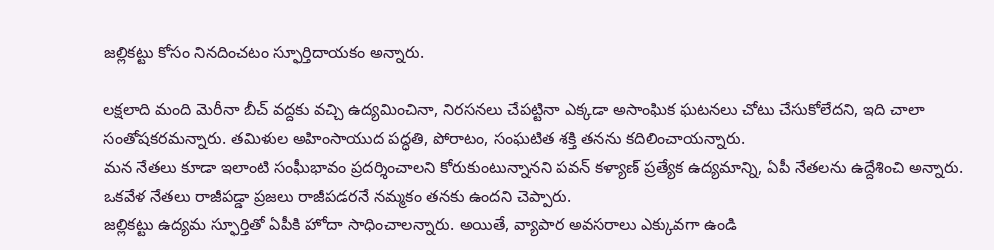జల్లికట్టు కోసం నినదించటం స్ఫూర్తిదాయకం అన్నారు.

లక్షలాది మంది మెరీనా బీచ్ వద్దకు వచ్చి ఉద్యమించినా, నిరసనలు చేపట్టినా ఎక్కడా అసాంఘిక ఘటనలు చోటు చేసుకోలేదని, ఇది చాలా సంతోషకరమన్నారు. తమిళుల అహింసాయుద పద్ధతి, పోరాటం, సంఘటిత శక్తి తనను కదిలించాయన్నారు.
మన నేతలు కూడా ఇలాంటి సంఘీభావం ప్రదర్శించాలని కోరుకుంటున్నానని పవన్ కళ్యాణ్ ప్రత్యేక ఉద్యమాన్ని, ఏపీ నేతలను ఉద్దేశించి అన్నారు. ఒకవేళ నేతలు రాజీపడ్డా ప్రజలు రాజీపడరనే నమ్మకం తనకు ఉందని చెప్పారు.
జల్లికట్టు ఉద్యమ స్ఫూర్తితో ఏపీకి హోదా సాధించాలన్నారు. అయితే, వ్యాపార అవసరాలు ఎక్కువగా ఉండి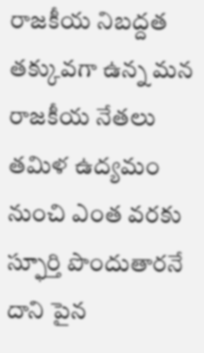రాజకీయ నిబద్దత తక్కువగా ఉన్న మన రాజకీయ నేతలు తమిళ ఉద్యమం నుంచి ఎంత వరకు స్ఫూర్తి పొందుతారనే దాని పైన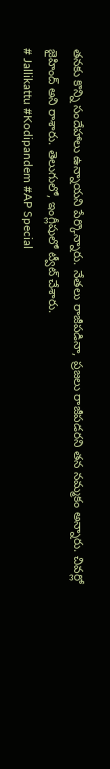తనకు కొన్ని సందేహాలు ఉన్నాయని పేర్కొన్నారు. నేతలు రాజీపడినా, ప్రజలు రాజీపడరని తన నమ్మకం అన్నారు. చివర్లో జైహింద్ అని రాశారు. తెలుగులో, ఇంగ్లీషులో ట్వీట్ చేశారు.
# Jallikattu #Kodipandem #AP Special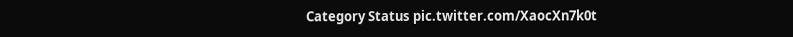Category Status pic.twitter.com/XaocXn7k0t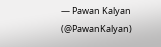— Pawan Kalyan (@PawanKalyan)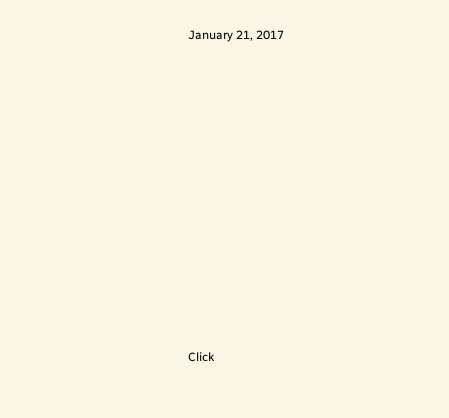January 21, 2017












Click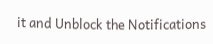it and Unblock the Notifications